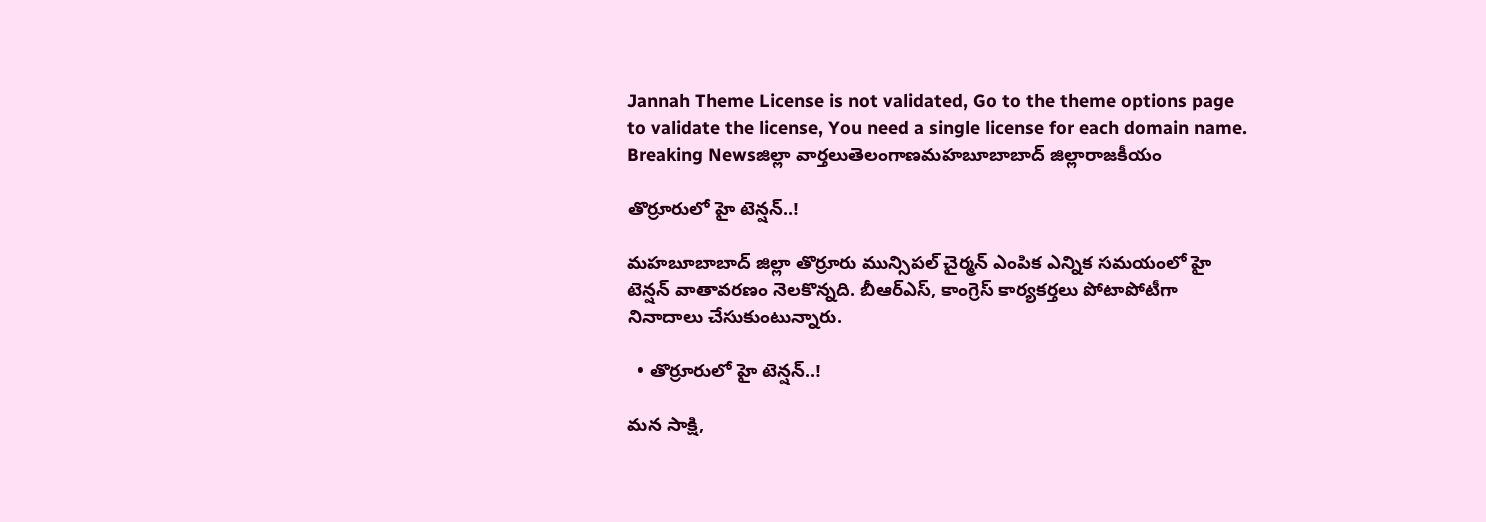Jannah Theme License is not validated, Go to the theme options page to validate the license, You need a single license for each domain name.
Breaking Newsజిల్లా వార్తలుతెలంగాణమహబూబాబాద్ జిల్లారాజకీయం

తొర్రూరులో హై టెన్షన్..!

మహబూబాబాద్ జిల్లా తొర్రూరు మున్సిపల్ చైర్మన్ ఎంపిక ఎన్నిక సమయంలో హై టెన్షన్ వాతావరణం నెలకొన్నది. బీఆర్ఎస్, కాంగ్రెస్ కార్యకర్తలు పోటాపోటీగా నినాదాలు చేసుకుంటున్నారు.

  • తొర్రూరులో హై టెన్షన్..!

మన సాక్షి,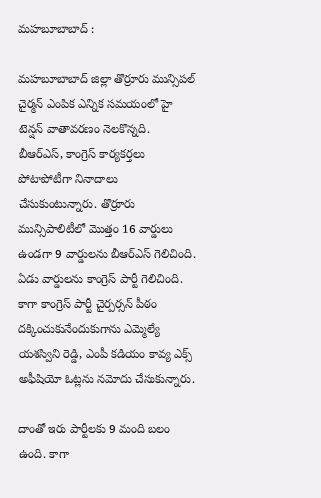మహబూబాబాద్ :

మహబూబాబాద్ జిల్లా తొర్రూరు మున్సిపల్ చైర్మన్ ఎంపిక ఎన్నిక సమయంలో హై టెన్షన్ వాతావరణం నెలకొన్నది. బీఆర్ఎస్, కాంగ్రెస్ కార్యకర్తలు పోటాపోటీగా నినాదాలు చేసుకుంటున్నారు. తొర్రూరు మున్సిపాలిటీలో మొత్తం 16 వార్డులు ఉండగా 9 వార్డులను బీఆర్ఎస్ గెలిచింది. ఏడు వార్డులను కాంగ్రెస్ పార్టీ గెలిచింది. కాగా కాంగ్రెస్ పార్టీ చైర్పర్సన్ పీఠం దక్కించుకునేందుకుగాను ఎమ్మెల్యే యశస్విని రెడ్డి, ఎంపీ కడియం కావ్య ఎక్స్ అఫీషియో ఓట్లను నమోదు చేసుకున్నారు.

దాంతో ఇరు పార్టీలకు 9 మంది బలం ఉంది. కాగా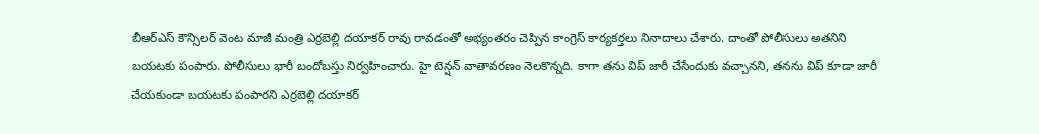బీఆర్ఎస్ కౌన్సిలర్ వెంట మాజీ మంత్రి ఎర్రబెల్లి దయాకర్ రావు రావడంతో అభ్యంతరం చెప్పిన కాంగ్రెస్ కార్యకర్తలు నినాదాలు చేశారు. దాంతో పోలీసులు అతనిని బయటకు పంపారు. పోలీసులు భారీ బందోబస్తు నిర్వహించారు. హై టెన్షన్ వాతావరణం నెలకొన్నది. కాగా తను విప్ జారీ చేసేందుకు వచ్చానని, తనను విప్ కూడా జారీ చేయకుండా బయటకు పంపారని ఎర్రబెల్లి దయాకర్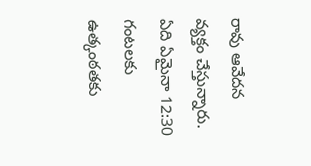రావు ఆవేదన వ్యక్తం చేస్తున్నారు. ఏది ఏమైనా 12:30 గంటలకు ఉత్కంఠతకు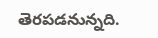తెరపడనున్నది.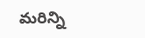మరిన్ని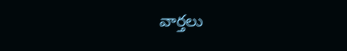వార్తలు